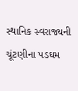સ્થાનિક સ્વરાજ્યની ચૂંટણીના પડઘમ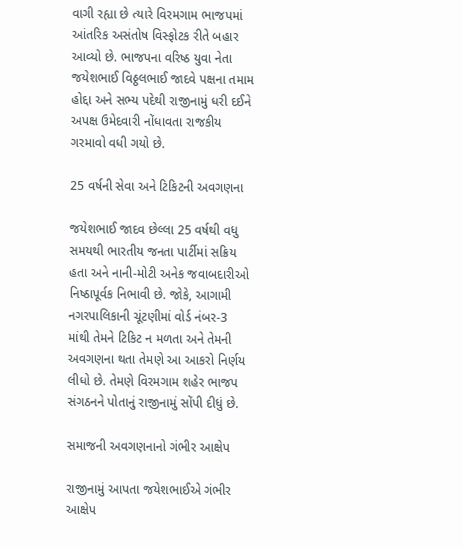વાગી રહ્યા છે ત્યારે વિરમગામ ભાજપમાં આંતરિક અસંતોષ વિસ્ફોટક રીતે બહાર આવ્યો છે. ભાજપના વરિષ્ઠ યુવા નેતા જયેશભાઈ વિઠ્ઠલભાઈ જાદવે પક્ષના તમામ હોદ્દા અને સભ્ય પદેથી રાજીનામું ધરી દઈને અપક્ષ ઉમેદવારી નોંધાવતા રાજકીય ગરમાવો વધી ગયો છે.

25 વર્ષની સેવા અને ટિકિટની અવગણના

જયેશભાઈ જાદવ છેલ્લા 25 વર્ષથી વધુ સમયથી ભારતીય જનતા પાર્ટીમાં સક્રિય હતા અને નાની-મોટી અનેક જવાબદારીઓ નિષ્ઠાપૂર્વક નિભાવી છે. જોકે, આગામી નગરપાલિકાની ચૂંટણીમાં વોર્ડ નંબર-3 માંથી તેમને ટિકિટ ન મળતા અને તેમની અવગણના થતા તેમણે આ આકરો નિર્ણય લીધો છે. તેમણે વિરમગામ શહેર ભાજપ સંગઠનને પોતાનું રાજીનામું સોંપી દીધું છે.

સમાજની અવગણનાનો ગંભીર આક્ષેપ

રાજીનામું આપતા જયેશભાઈએ ગંભીર આક્ષેપ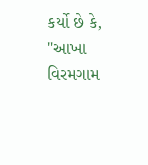કર્યો છે કે, "આખા વિરમગામ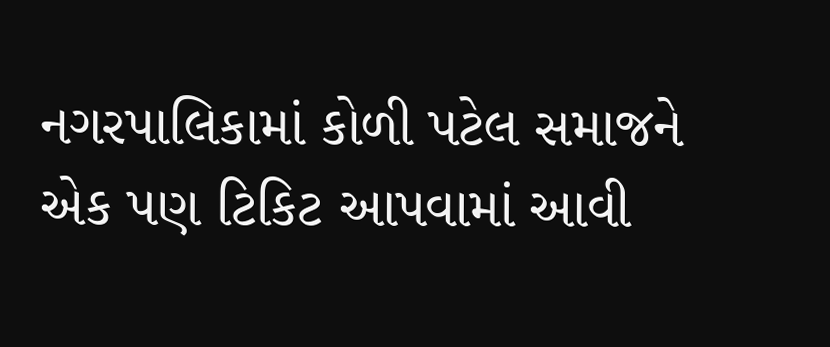નગરપાલિકામાં કોળી પટેલ સમાજને એક પણ ટિકિટ આપવામાં આવી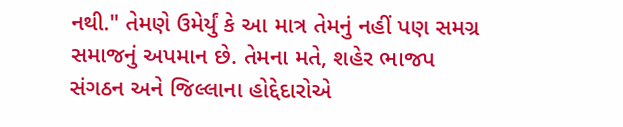નથી." તેમણે ઉમેર્યું કે આ માત્ર તેમનું નહીં પણ સમગ્ર સમાજનું અપમાન છે. તેમના મતે, શહેર ભાજપ સંગઠન અને જિલ્લાના હોદ્દેદારોએ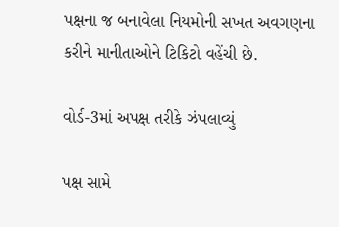પક્ષના જ બનાવેલા નિયમોની સખત અવગણના કરીને માનીતાઓને ટિકિટો વહેંચી છે.

વોર્ડ-3માં અપક્ષ તરીકે ઝંપલાવ્યું

પક્ષ સામે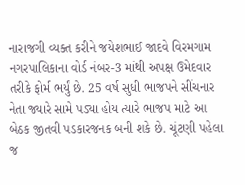નારાજગી વ્યક્ત કરીને જયેશભાઈ જાદવે વિરમગામ નગરપાલિકાના વોર્ડ નંબર-3 માંથી અપક્ષ ઉમેદવાર તરીકે ફોર્મ ભર્યું છે. 25 વર્ષ સુધી ભાજપને સીંચનાર નેતા જ્યારે સામે પડ્યા હોય ત્યારે ભાજપ માટે આ બેઠક જીતવી પડકારજનક બની શકે છે. ચૂંટણી પહેલા જ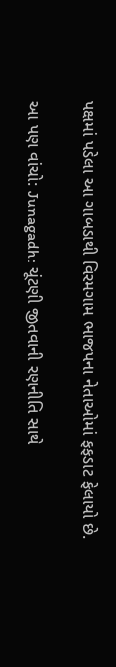પક્ષમાં પડેલા આ ગાબડાથી વિરમગામ ભાજપના નેતાઓમાં ફફડાટ ફેલાયો છે.

આ પણ વાંચો: Junagadh: ચૂંટણી જીતવાની રણનીતિ સાથે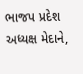ભાજપ પ્રદેશ અધ્યક્ષ મેદાને,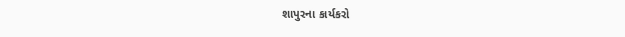શાપુરના કાર્યકરો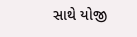સાથે યોજી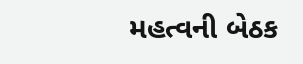મહત્વની બેઠક